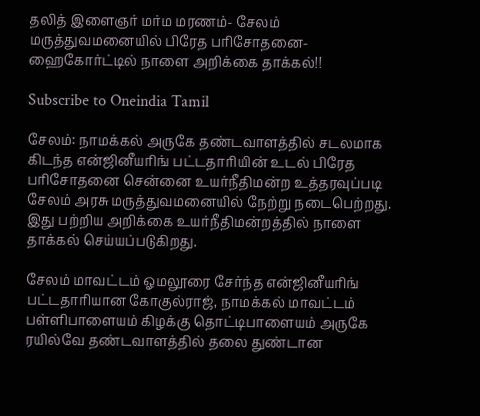தலித் இளைஞர் மர்ம மரணம்- சேலம் மருத்துவமனையில் பிரேத பரிசோதனை- ஹைகோர்ட்டில் நாளை அறிக்கை தாக்கல்!!

Subscribe to Oneindia Tamil

சேலம்: நாமக்கல் அருகே தண்டவாளத்தில் சடலமாக கிடந்த என்ஜினீயரிங் பட்டதாரியின் உடல் பிரேத பரிசோதனை சென்னை உயர்நீதிமன்ற உத்தரவுப்படி சேலம் அரசு மருத்துவமனையில் நேற்று நடைபெற்றது. இது பற்றிய அறிக்கை உயர்நீதிமன்றத்தில் நாளை தாக்கல் செய்யப்படுகிறது.

சேலம் மாவட்டம் ஓமலூரை சேர்ந்த என்ஜினீயரிங் பட்டதாரியான கோகுல்ராஜ், நாமக்கல் மாவட்டம் பள்ளிபாளையம் கிழக்கு தொட்டிபாளையம் அருகே ரயில்வே தண்டவாளத்தில் தலை துண்டான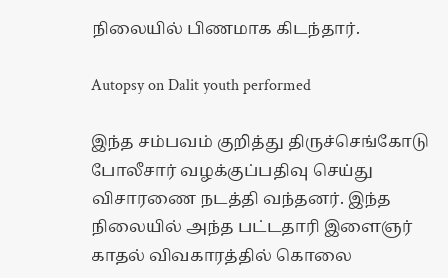நிலையில் பிணமாக கிடந்தார்.

Autopsy on Dalit youth performed

இந்த சம்பவம் குறித்து திருச்செங்கோடு போலீசார் வழக்குப்பதிவு செய்து விசாரணை நடத்தி வந்தனர். இந்த நிலையில் அந்த பட்டதாரி இளைஞர் காதல் விவகாரத்தில் கொலை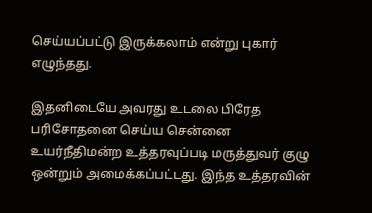செய்யப்பட்டு இருக்கலாம் என்று புகார் எழுந்தது.

இதனிடையே அவரது உடலை பிரேத பரிசோதனை செய்ய சென்னை உயர்நீதிமன்ற உத்தரவுப்படி மருத்துவர் குழு ஒன்றும் அமைக்கப்பட்டது. இந்த உத்தரவின்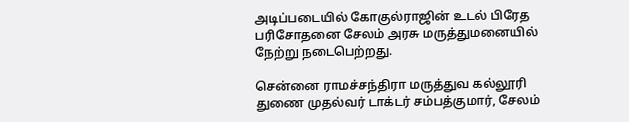அடிப்படையில் கோகுல்ராஜின் உடல் பிரேத பரிசோதனை சேலம் அரசு மருத்துமனையில் நேற்று நடைபெற்றது.

சென்னை ராமச்சந்திரா மருத்துவ கல்லூரி துணை முதல்வர் டாக்டர் சம்பத்குமார், சேலம்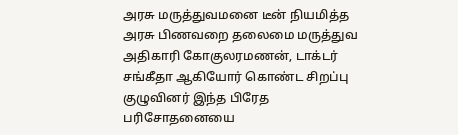அரசு மருத்துவமனை டீன் நியமித்த அரசு பிணவறை தலைமை மருத்துவ அதிகாரி கோகுலரமணன், டாக்டர் சங்கீதா ஆகியோர் கொண்ட சிறப்பு குழுவினர் இந்த பிரேத பரிசோதனையை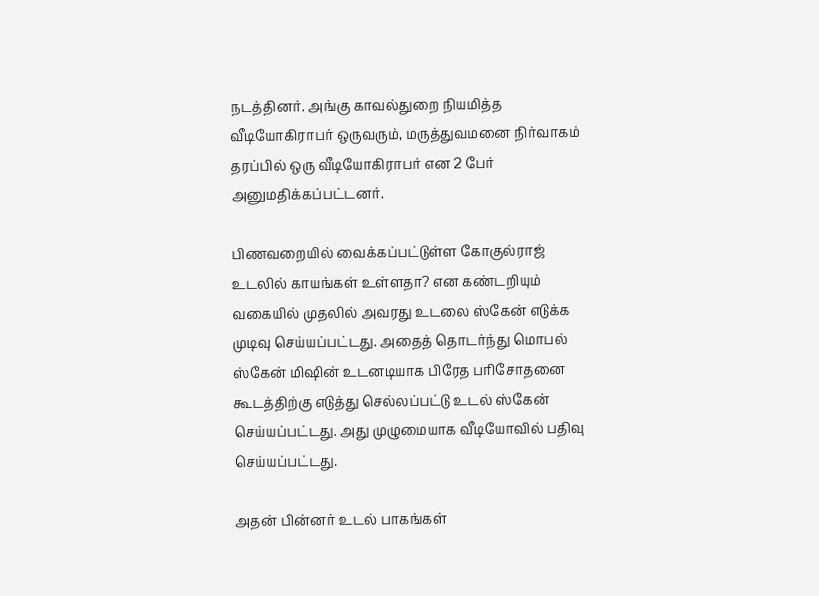நடத்தினர். அங்கு காவல்துறை நியமித்த வீடியோகிராபர் ஒருவரும், மருத்துவமனை நிர்வாகம் தரப்பில் ஒரு வீடியோகிராபர் என 2 பேர் அனுமதிக்கப்பட்டனர்.

பிணவறையில் வைக்கப்பட்டுள்ள கோகுல்ராஜ் உடலில் காயங்கள் உள்ளதா? என கண்டறியும் வகையில் முதலில் அவரது உடலை ஸ்கேன் எடுக்க முடிவு செய்யப்பட்டது. அதைத் தொடர்ந்து மொபல் ஸ்கேன் மிஷின் உடனடியாக பிரேத பரிசோதனை கூடத்திற்கு எடுத்து செல்லப்பட்டு உடல் ஸ்கேன் செய்யப்பட்டது. அது முழுமையாக வீடியோவில் பதிவு செய்யப்பட்டது.

அதன் பின்னர் உடல் பாகங்கள்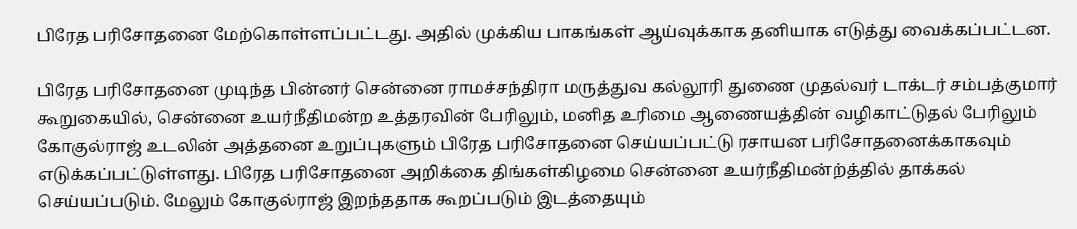பிரேத பரிசோதனை மேற்கொள்ளப்பட்டது. அதில் முக்கிய பாகங்கள் ஆய்வுக்காக தனியாக எடுத்து வைக்கப்பட்டன.

பிரேத பரிசோதனை முடிந்த பின்னர் சென்னை ராமச்சந்திரா மருத்துவ கல்லூரி துணை முதல்வர் டாக்டர் சம்பத்குமார் கூறுகையில், சென்னை உயர்நீதிமன்ற உத்தரவின் பேரிலும், மனித உரிமை ஆணையத்தின் வழிகாட்டுதல் பேரிலும் கோகுல்ராஜ் உடலின் அத்தனை உறுப்புகளும் பிரேத பரிசோதனை செய்யப்பட்டு ரசாயன பரிசோதனைக்காகவும் எடுக்கப்பட்டுள்ளது. பிரேத பரிசோதனை அறிக்கை திங்கள்கிழமை சென்னை உயர்நீதிமன்ற்த்தில் தாக்கல் செய்யப்படும். மேலும் கோகுல்ராஜ் இறந்ததாக கூறப்படும் இடத்தையும்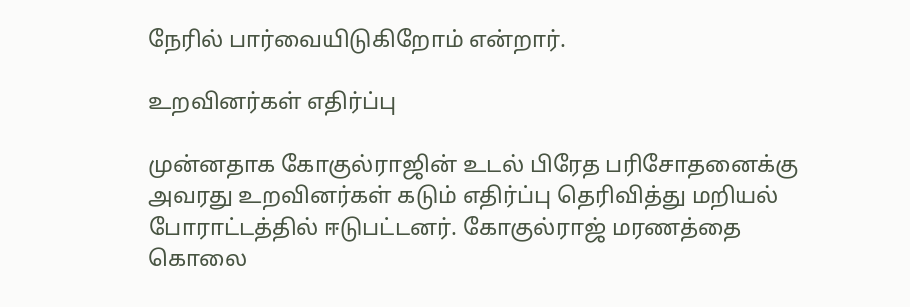நேரில் பார்வையிடுகிறோம் என்றார்.

உறவினர்கள் எதிர்ப்பு

முன்னதாக கோகுல்ராஜின் உடல் பிரேத பரிசோதனைக்கு அவரது உறவினர்கள் கடும் எதிர்ப்பு தெரிவித்து மறியல் போராட்டத்தில் ஈடுபட்டனர். கோகுல்ராஜ் மரணத்தை கொலை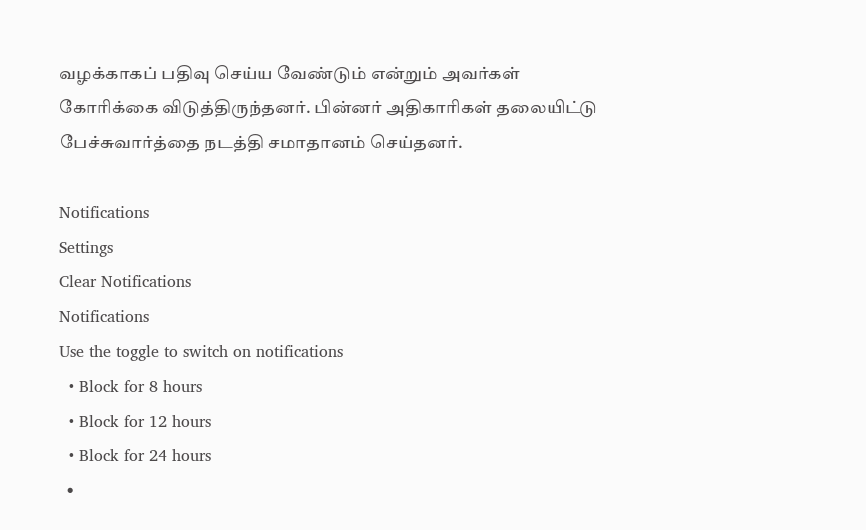வழக்காகப் பதிவு செய்ய வேண்டும் என்றும் அவர்கள் கோரிக்கை விடுத்திருந்தனர். பின்னர் அதிகாரிகள் தலையிட்டு பேச்சுவார்த்தை நடத்தி சமாதானம் செய்தனர்.

Notifications
Settings
Clear Notifications
Notifications
Use the toggle to switch on notifications
  • Block for 8 hours
  • Block for 12 hours
  • Block for 24 hours
  •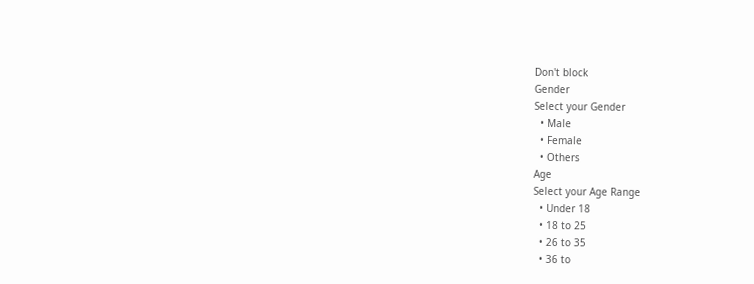Don't block
Gender
Select your Gender
  • Male
  • Female
  • Others
Age
Select your Age Range
  • Under 18
  • 18 to 25
  • 26 to 35
  • 36 to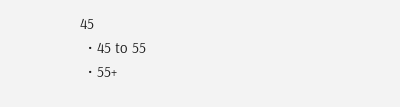45
  • 45 to 55
  • 55+